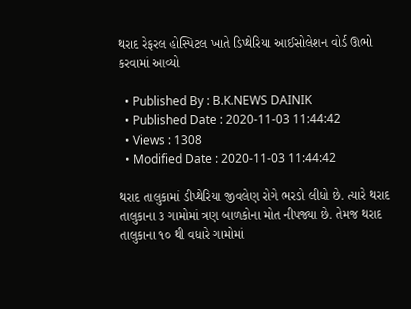થરાદ રેફરલ હોસ્પિટલ ખાતે ડિપ્થેરિયા આઈસોલેશન વોર્ડ ઊભો કરવામાં આવ્યો

  • Published By : B.K.NEWS DAINIK
  • Published Date : 2020-11-03 11:44:42
  • Views : 1308
  • Modified Date : 2020-11-03 11:44:42

થરાદ તાલુકામાં ડીપ્થેરિયા જીવલેણ રોગે ભરડો લીધો છે. ત્યારે થરાદ તાલુકાના ૩ ગામોમાં ત્રણ બાળકોના મોત નીપજ્યા છે. તેમજ થરાદ તાલુકાના ૧૦ થી વધારે ગામોમાં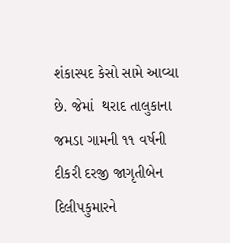શંકાસ્પદ કેસો સામે આવ્યા છે. જેમાં  થરાદ તાલુકાના જમડા ગામની ૧૧ વર્ષની દીકરી દરજી જાગૃતીબેન દિલીપકુમારને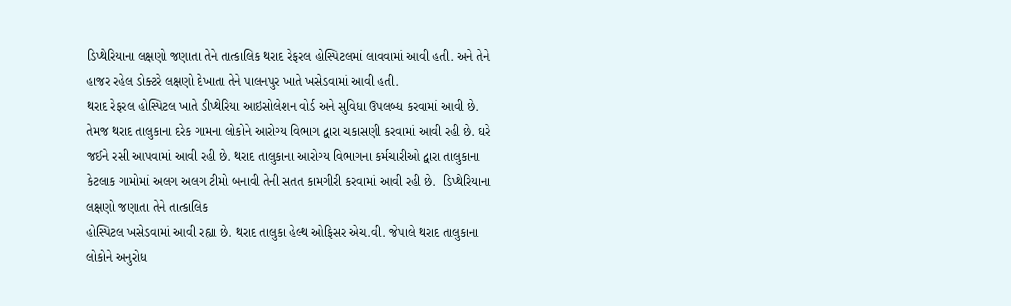ડિપ્થેરિયાના લક્ષણો જણાતા તેને તાત્કાલિક થરાદ રેફરલ હોસ્પિટલમાં લાવવામાં આવી હતી. અને તેને હાજર રહેલ ડોક્ટરે લક્ષણો દેખાતા તેને પાલનપુર ખાતે ખસેડવામાં આવી હતી.
થરાદ રેફરલ હોસ્પિટલ ખાતે ડીપ્થેરિયા આઇસોલેશન વોર્ડ અને સુવિધા ઉપલબ્ધ કરવામાં આવી છે. તેમજ થરાદ તાલુકાના દરેક ગામના લોકોને આરોગ્ય વિભાગ દ્વારા ચકાસણી કરવામાં આવી રહી છે. ઘરે જઈને રસી આપવામાં આવી રહી છે. થરાદ તાલુકાના આરોગ્ય વિભાગના કર્મચારીઓ દ્વારા તાલુકાના કેટલાક ગામોમાં અલગ અલગ ટીમો બનાવી તેની સતત કામગીરી કરવામાં આવી રહી છે.  ડિપ્થેરિયાના લક્ષણો જણાતા તેને તાત્કાલિક
હોસ્પિટલ ખસેડવામાં આવી રહ્યા છે. થરાદ તાલુકા હેલ્થ ઓફિસર એચ.વી. જેપાલે થરાદ તાલુકાના લોકોને અનુરોધ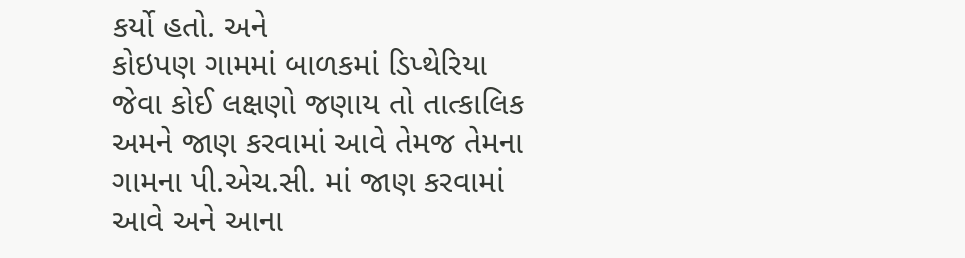કર્યો હતો. અને
કોઇપણ ગામમાં બાળકમાં ડિપ્થેરિયા જેવા કોઈ લક્ષણો જણાય તો તાત્કાલિક અમને જાણ કરવામાં આવે તેમજ તેમના ગામના પી.એચ.સી. માં જાણ કરવામાં આવે અને આના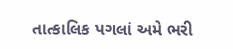તાત્કાલિક પગલાં અમે ભરી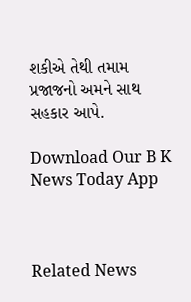શકીએ તેથી તમામ પ્રજાજનો અમને સાથ સહકાર આપે.

Download Our B K News Today App



Related News